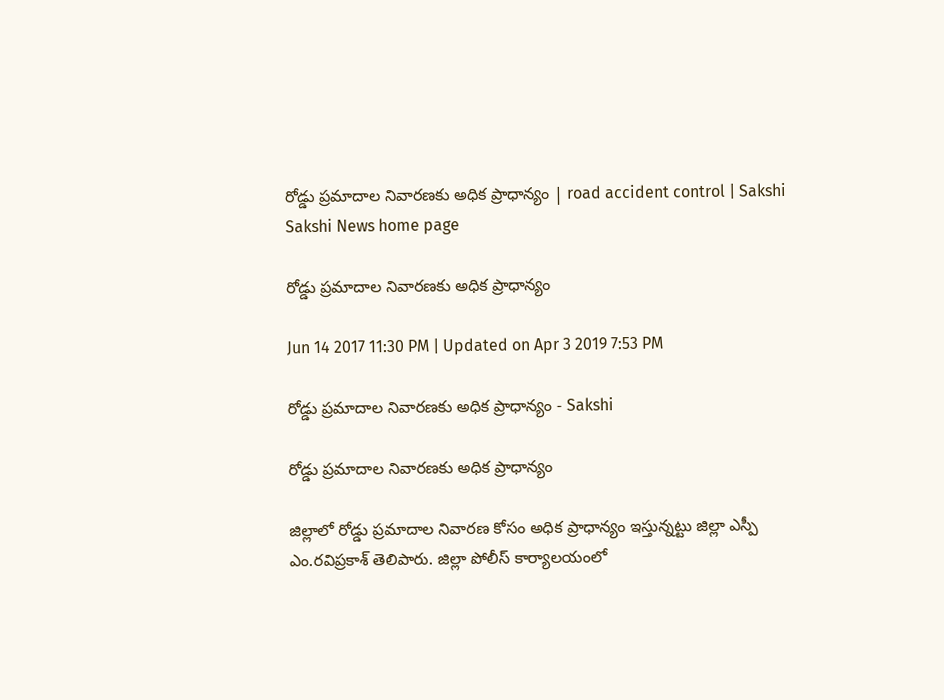రోడ్డు ప్రమాదాల నివారణకు అధిక ప్రాధాన్యం | road accident control | Sakshi
Sakshi News home page

రోడ్డు ప్రమాదాల నివారణకు అధిక ప్రాధాన్యం

Jun 14 2017 11:30 PM | Updated on Apr 3 2019 7:53 PM

రోడ్డు ప్రమాదాల నివారణకు అధిక ప్రాధాన్యం - Sakshi

రోడ్డు ప్రమాదాల నివారణకు అధిక ప్రాధాన్యం

జిల్లాలో రోడ్డు ప్రమాదాల నివారణ కోసం అధిక ప్రాధాన్యం ఇస్తున్నట్టు జిల్లా ఎస్పీ ఎం.రవిప్రకాశ్‌ తెలిపారు. జిల్లా పోలీస్‌ కార్యాలయంలో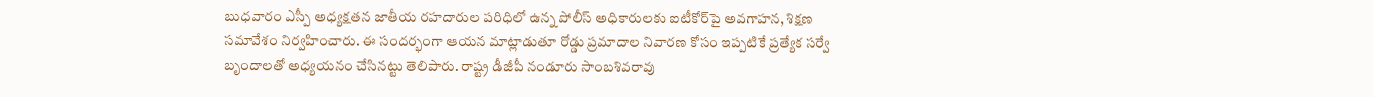బుధవారం ఎస్పీ అధ్యక్షతన జాతీయ రహదారుల పరిధిలో ఉన్న పోలీస్‌ అధికారులకు ఐటీకోర్‌పై అవగాహన, శిక్షణ సమావేశం నిర్వహించారు. ఈ సందర్భంగా ఆయన మాట్లాడుతూ రోడ్డు ప్రమాదాల నివారణ కోసం ఇప్పటికే ప్రత్యేక సర్వే బృందాలతో అధ్యయనం చేసినట్టు తెలిపారు. రాష్ట్ర డీజీపీ నండూరు సాంబశివరావు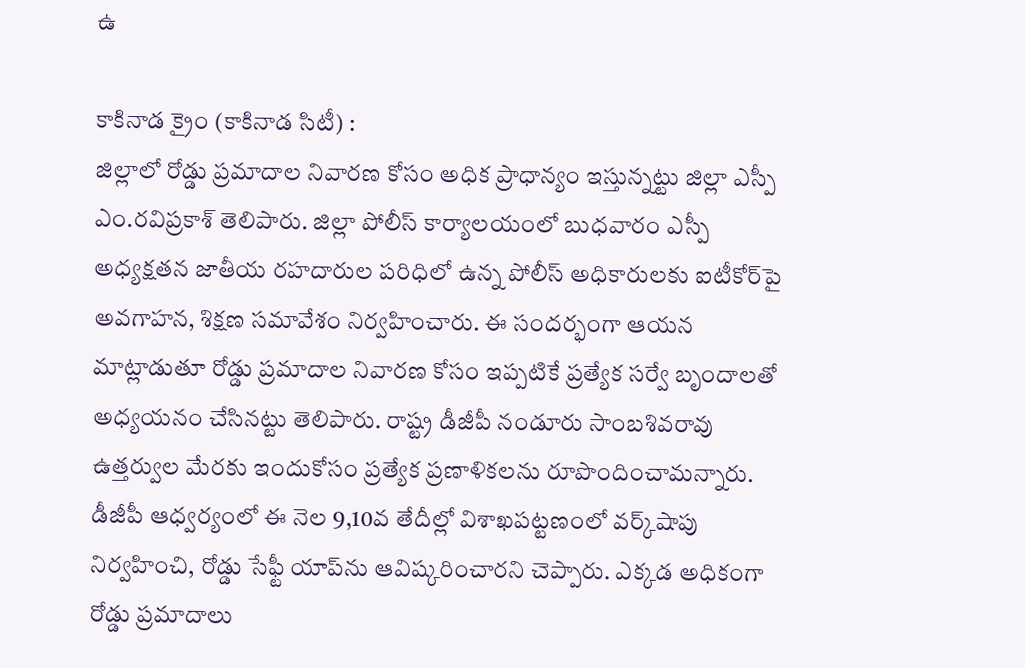ఉ

కాకినాడ క్రైం (కాకినాడ సిటీ) :
జిల్లాలో రోడ్డు ప్రమాదాల నివారణ కోసం అధిక ప్రాధాన్యం ఇస్తున్నట్టు జిల్లా ఎస్పీ ఎం.రవిప్రకాశ్‌ తెలిపారు. జిల్లా పోలీస్‌ కార్యాలయంలో బుధవారం ఎస్పీ అధ్యక్షతన జాతీయ రహదారుల పరిధిలో ఉన్న పోలీస్‌ అధికారులకు ఐటీకోర్‌పై అవగాహన, శిక్షణ సమావేశం నిర్వహించారు. ఈ సందర్భంగా ఆయన మాట్లాడుతూ రోడ్డు ప్రమాదాల నివారణ కోసం ఇప్పటికే ప్రత్యేక సర్వే బృందాలతో అధ్యయనం చేసినట్టు తెలిపారు. రాష్ట్ర డీజీపీ నండూరు సాంబశివరావు ఉత్తర్వుల మేరకు ఇందుకోసం ప్రత్యేక ప్రణాళికలను రూపొందించామన్నారు. డీజీపీ ఆధ్వర్యంలో ఈ నెల 9,10వ తేదీల్లో విశాఖపట్టణంలో వర్క్‌షాపు నిర్వహించి, రోడ్డు సేఫ్టీ యాప్‌ను ఆవిష్కరించారని చెప్పారు. ఎక్కడ అధికంగా రోడ్డు ప్రమాదాలు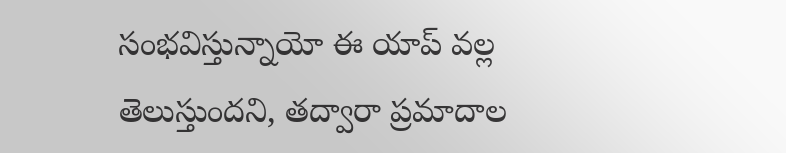సంభవిస్తున్నాయో ఈ యాప్‌ వల్ల తెలుస్తుందని, తద్వారా ప్రమాదాల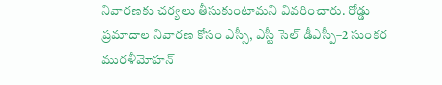నివారణకు చర్యలు తీసుకుంటామని వివరించారు. రోడ్డు ప్రమాదాల నివారణ కోసం ఎస్సీ, ఎస్టీ సెల్‌ డీఎస్పీ–2 సుంకర మురళీమోహన్‌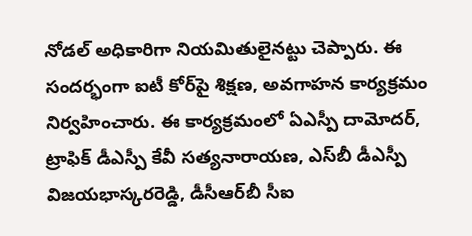నోడల్‌ అధికారిగా నియమితులైనట్టు చెప్పారు. ఈ సందర్భంగా ఐటీ కోర్‌పై శిక్షణ, అవగాహన కార్యక్రమం నిర్వహించారు. ఈ కార్యక్రమంలో ఏఎస్పీ దామోదర్, ట్రాఫిక్‌ డీఎస్పీ కేవీ సత్యనారాయణ, ఎస్‌బీ డీఎస్పీ విజయభాస్కరరెడ్డి, డీసీఆర్‌బీ సీఐ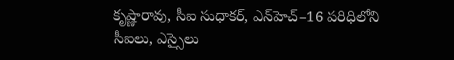కృష్ణారావు, సీఐ సుధాకర్, ఎన్‌హెచ్‌–16 పరిధిలోని సీఐలు, ఎస్సైలు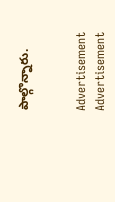పాల్గొన్నారు.


Advertisement
Advertisement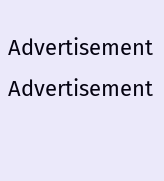Advertisement
Advertisement